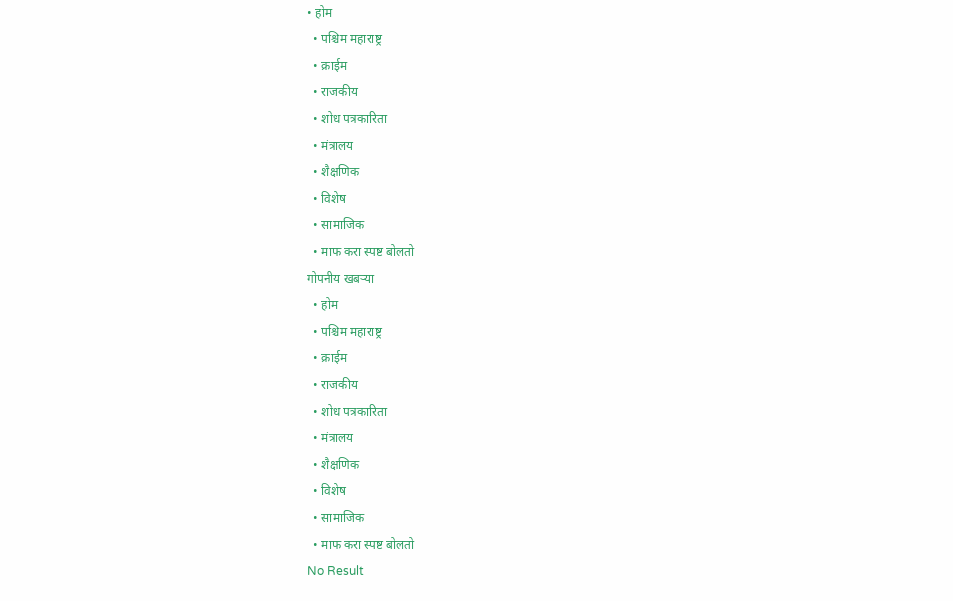• होम
  • पश्चिम महाराष्ट्र
  • क्राईम
  • राजकीय
  • शोध पत्रकारिता
  • मंत्रालय
  • शैक्षणिक
  • विशेष
  • सामाजिक
  • माफ करा स्पष्ट बोलतो
गोपनीय खबऱ्या
  • होम
  • पश्चिम महाराष्ट्र
  • क्राईम
  • राजकीय
  • शोध पत्रकारिता
  • मंत्रालय
  • शैक्षणिक
  • विशेष
  • सामाजिक
  • माफ करा स्पष्ट बोलतो
No Result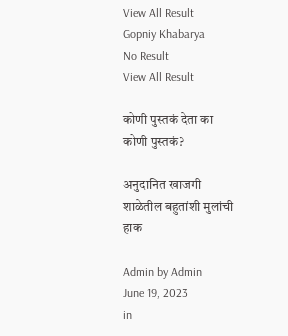View All Result
Gopniy Khabarya
No Result
View All Result

कोणी पुस्तकं देता का कोणी पुस्तकं?

अनुदानित खाजगी शाळेतील बहुतांशी मुलांची हाक

Admin by Admin
June 19, 2023
in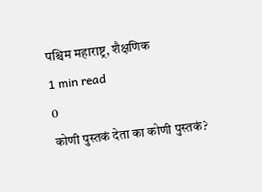पश्चिम महाराष्ट्र, शैक्षणिक
1 min read
0
कोणी पुस्तकं देता का कोणी पुस्तकं?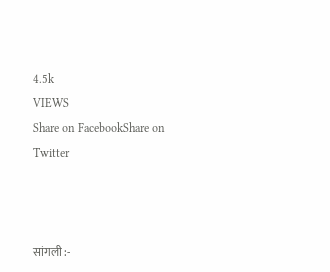4.5k
VIEWS
Share on FacebookShare on Twitter



सांगली :-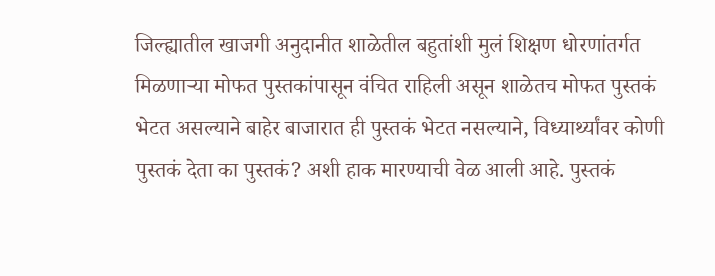जिल्ह्यातील खाजगी अनुदानीत शाळेतील बहुतांशी मुलं शिक्षण धोरणांतर्गत मिळणाऱ्या मोफत पुस्तकांपासून वंचित राहिली असून शाळेतच मोफत पुस्तकं भेटत असल्याने बाहेर बाजारात ही पुस्तकं भेटत नसल्याने, विध्यार्थ्यांवर कोणी पुस्तकं देता का पुस्तकं? अशी हाक मारण्याची वेळ आली आहे. पुस्तकं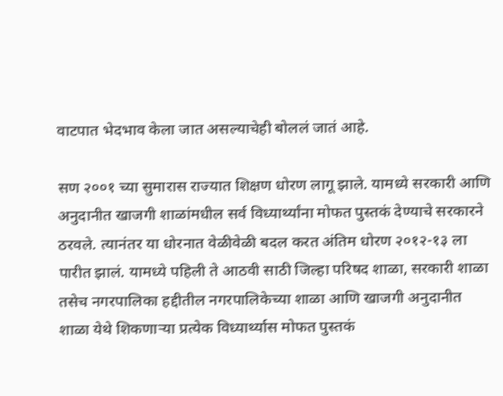वाटपात भेदभाव केला जात असल्याचेही बोललं जातं आहे.

सण २००१ च्या सुमारास राज्यात शिक्षण धोरण लागू झाले. यामध्ये सरकारी आणि अनुदानीत खाजगी शाळांमधील सर्व विध्यार्थ्यांना मोफत पुस्तकं देण्याचे सरकारने ठरवले. त्यानंतर या धोरनात वेळीवेळी बदल करत अंतिम धोरण २०१२-१३ ला पारीत झालं. यामध्ये पहिली ते आठवी साठी जिल्हा परिषद शाळा, सरकारी शाळा तसेच नगरपालिका हद्दीतील नगरपालिकेच्या शाळा आणि खाजगी अनुदानीत शाळा येथे शिकणाऱ्या प्रत्येक विध्यार्थ्यास मोफत पुस्तकं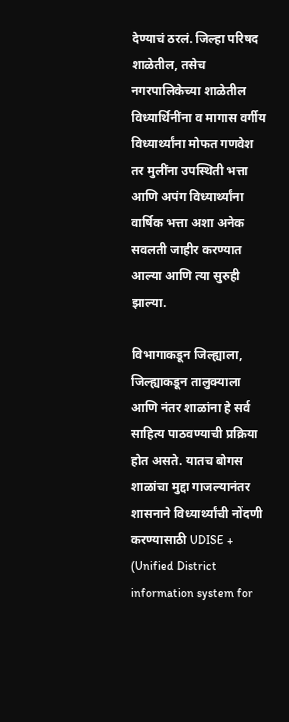देण्याचं ठरलं. जिल्हा परिषद शाळेतील, तसेच नगरपालिकेच्या शाळेतील विध्यार्थिनींना व मागास वर्गीय विध्यार्थ्यांना मोफत गणवेश तर मुलींना उपस्थिती भत्ता आणि अपंग विध्यार्थ्यांना वार्षिक भत्ता अशा अनेक सवलती जाहीर करण्यात आल्या आणि त्या सुरुही झाल्या.

विभागाकडून जिल्ह्याला, जिल्ह्याकडून तालुक्याला आणि नंतर शाळांना हे सर्व साहित्य पाठवण्याची प्रक्रिया होत असते. यातच बोगस शाळांचा मुद्दा गाजल्यानंतर शासनाने विध्यार्थ्यांची नोंदणी करण्यासाठी UDISE + (Unified District information system for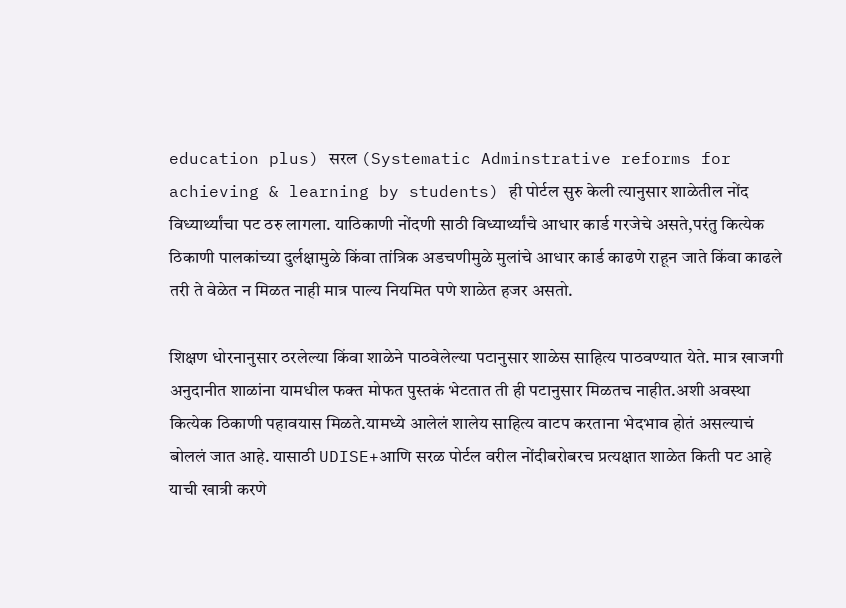education plus) सरल (Systematic Adminstrative reforms for achieving & learning by students) ही पोर्टल सुरु केली त्यानुसार शाळेतील नोंद विध्यार्थ्यांचा पट ठरु लागला. याठिकाणी नोंदणी साठी विध्यार्थ्यांचे आधार कार्ड गरजेचे असते,परंतु कित्येक ठिकाणी पालकांच्या दुर्लक्षामुळे किंवा तांत्रिक अडचणीमुळे मुलांचे आधार कार्ड काढणे राहून जाते किंवा काढले तरी ते वेळेत न मिळत नाही मात्र पाल्य नियमित पणे शाळेत हजर असतो.

शिक्षण धोरनानुसार ठरलेल्या किंवा शाळेने पाठवेलेल्या पटानुसार शाळेस साहित्य पाठवण्यात येते. मात्र खाजगी अनुदानीत शाळांना यामधील फक्त मोफत पुस्तकं भेटतात ती ही पटानुसार मिळतच नाहीत.अशी अवस्था कित्येक ठिकाणी पहावयास मिळते.यामध्ये आलेलं शालेय साहित्य वाटप करताना भेदभाव होतं असल्याचं बोललं जात आहे. यासाठी UDISE+आणि सरळ पोर्टल वरील नोंदीबरोबरच प्रत्यक्षात शाळेत किती पट आहे याची खात्री करणे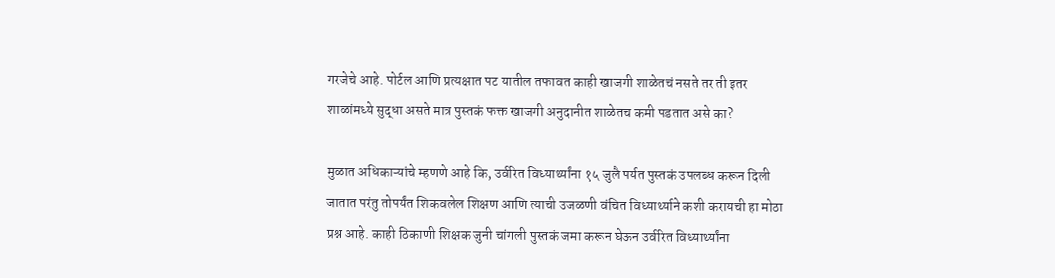गरजेचे आहे. पोर्टल आणि प्रत्यक्षात पट यातील तफावत काही खाजगी शाळेतचं नसते तर ती इतर शाळांमध्ये सुद्धा असते मात्र पुस्तकं फक्त खाजगी अनुदानीत शाळेतच कमी पडतात असे का?

मुळात अधिकाऱ्यांचे म्हणणे आहे कि, उर्वरित विध्यार्थ्यांना १५ जुलै पर्यत पुस्तकं उपलब्ध करून दिली जातात परंतु तोपर्यंत शिकवलेल शिक्षण आणि त्याची उजळणी वंचित विध्यार्थ्याने कशी करायची हा मोठा प्रश्न आहे. काही ठिकाणी शिक्षक जुनी चांगली पुस्तकं जमा करून घेऊन उर्वरित विध्यार्थ्यांना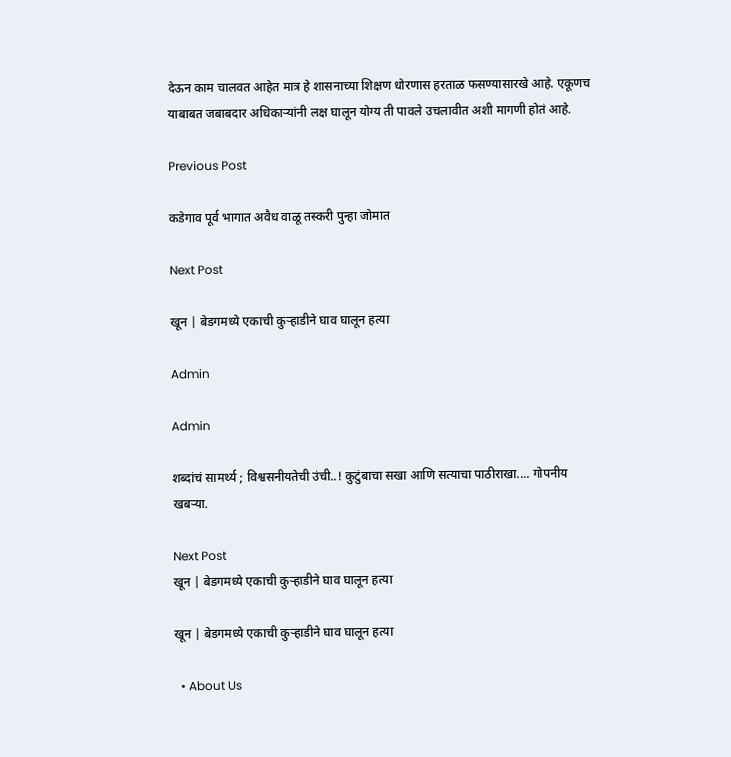देऊन काम चालवत आहेत मात्र हे शासनाच्या शिक्षण धोरणास हरताळ फसण्यासारखे आहे. एकूणच याबाबत जबाबदार अधिकाऱ्यांनी लक्ष घालून योग्य ती पावले उचलावीत अशी मागणी होतं आहे.

Previous Post

कडेगाव पूर्व भागात अवैध वाळू तस्करी पुन्हा जोमात

Next Post

खून | बेडगमध्ये एकाची कुऱ्हाडीने घाव घालून हत्या

Admin

Admin

शब्दांचं सामर्थ्य ; विश्वसनीयतेची उंची..! कुटुंबाचा सखा आणि सत्याचा पाठीराखा.... गोपनीय खबऱ्या.

Next Post
खून | बेडगमध्ये एकाची कुऱ्हाडीने घाव घालून हत्या

खून | बेडगमध्ये एकाची कुऱ्हाडीने घाव घालून हत्या

  • About Us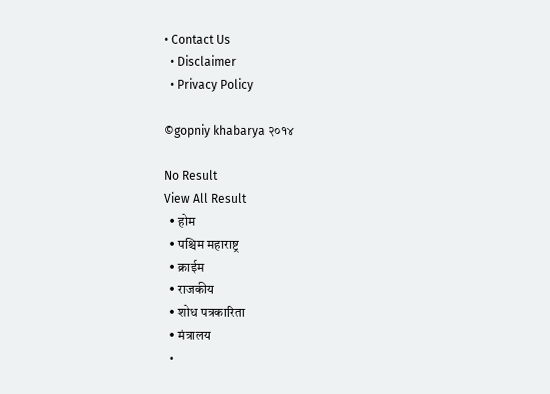• Contact Us
  • Disclaimer
  • Privacy Policy

©gopniy khabarya २०१४

No Result
View All Result
  • होम
  • पश्चिम महाराष्ट्र
  • क्राईम
  • राजकीय
  • शोध पत्रकारिता
  • मंत्रालय
  •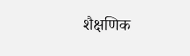शैक्षणिक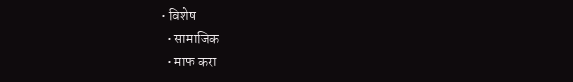• विशेष
  • सामाजिक
  • माफ करा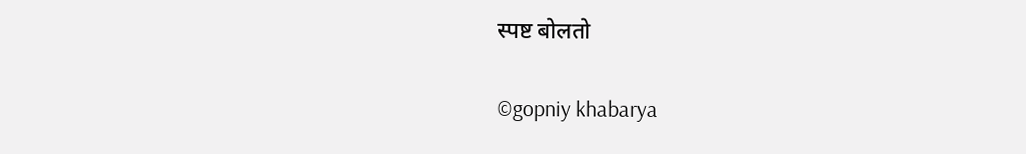स्पष्ट बोलतो

©gopniy khabarya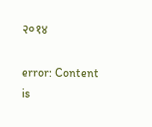२०१४

error: Content is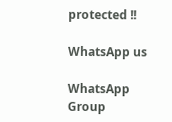protected !!

WhatsApp us

WhatsApp Group